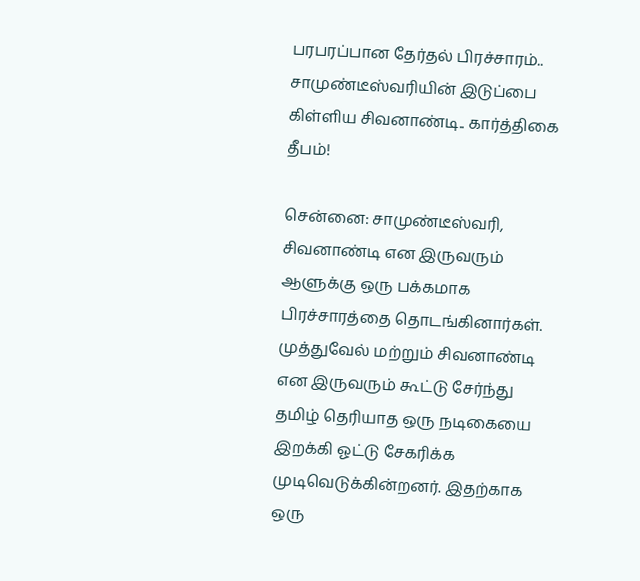பரபரப்பான தேர்தல் பிரச்சாரம்.. சாமுண்டீஸ்வரியின் இடுப்பை கிள்ளிய சிவனாண்டி.. கார்த்திகை தீபம்!

சென்னை: சாமுண்டீஸ்வரி, சிவனாண்டி என இருவரும் ஆளுக்கு ஒரு பக்கமாக பிரச்சாரத்தை தொடங்கினார்கள். முத்துவேல் மற்றும் சிவனாண்டி என இருவரும் கூட்டு சேர்ந்து தமிழ் தெரியாத ஒரு நடிகையை இறக்கி ஓட்டு சேகரிக்க முடிவெடுக்கின்றனர். இதற்காக ஒரு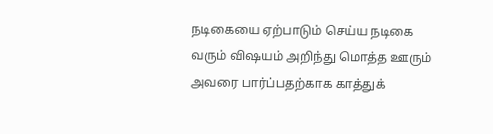நடிகையை ஏற்பாடும் செய்ய நடிகை வரும் விஷயம் அறிந்து மொத்த ஊரும் அவரை பார்ப்பதற்காக காத்துக்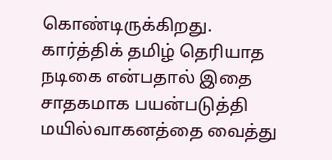கொண்டிருக்கிறது. கார்த்திக் தமிழ் தெரியாத நடிகை என்பதால் இதை சாதகமாக பயன்படுத்தி மயில்வாகனத்தை வைத்து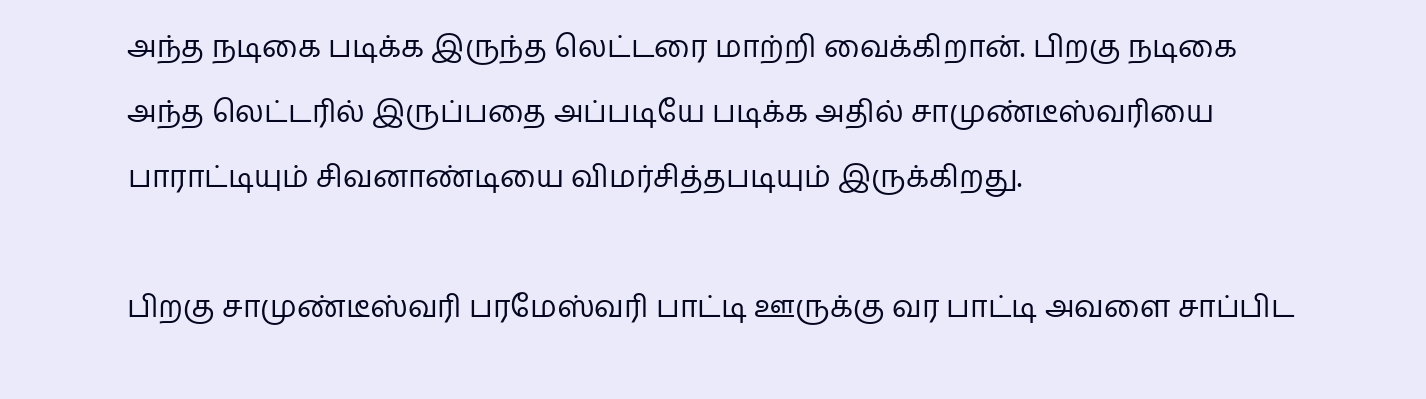அந்த நடிகை படிக்க இருந்த லெட்டரை மாற்றி வைக்கிறான். பிறகு நடிகை அந்த லெட்டரில் இருப்பதை அப்படியே படிக்க அதில் சாமுண்டீஸ்வரியை பாராட்டியும் சிவனாண்டியை விமர்சித்தபடியும் இருக்கிறது.

பிறகு சாமுண்டீஸ்வரி பரமேஸ்வரி பாட்டி ஊருக்கு வர பாட்டி அவளை சாப்பிட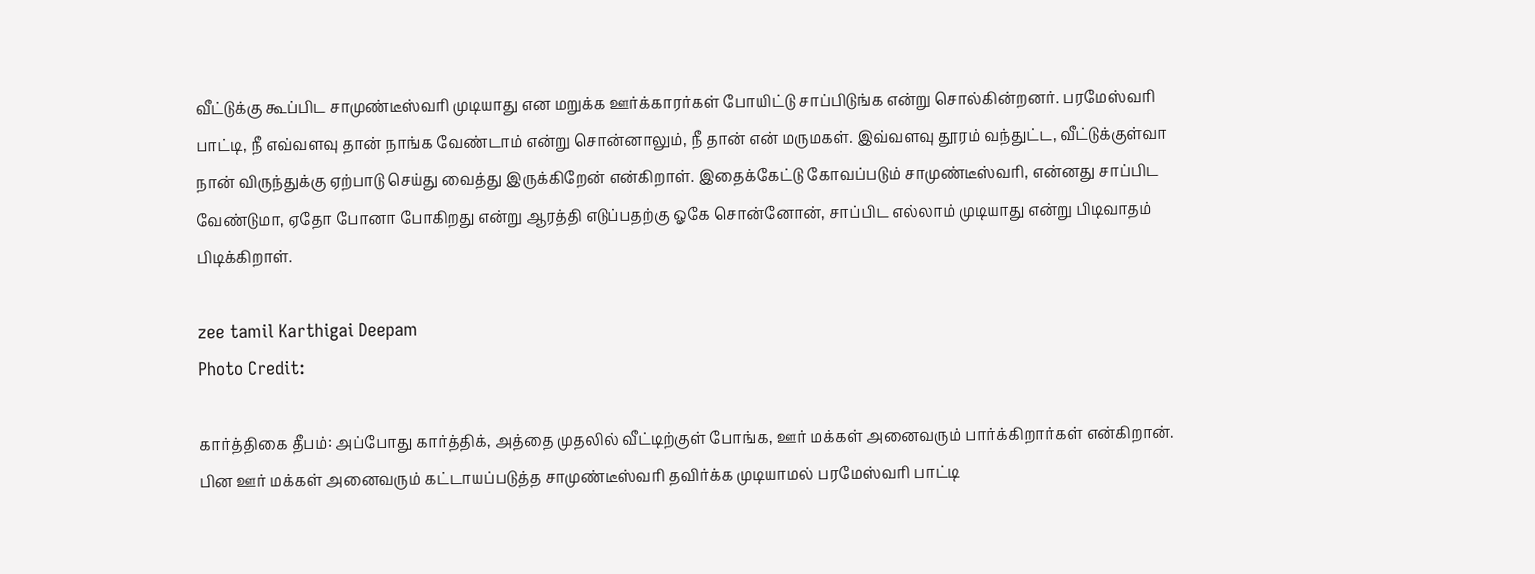வீட்டுக்கு கூப்பிட சாமுண்டீஸ்வரி முடியாது என மறுக்க ஊர்க்காரர்கள் போயிட்டு சாப்பிடுங்க என்று சொல்கின்றனர். பரமேஸ்வரி பாட்டி, நீ எவ்வளவு தான் நாங்க வேண்டாம் என்று சொன்னாலும், நீ தான் என் மருமகள். இவ்வளவு தூரம் வந்துட்ட, வீட்டுக்குள்வா நான் விருந்துக்கு ஏற்பாடு செய்து வைத்து இருக்கிறேன் என்கிறாள். இதைக்கேட்டு கோவப்படும் சாமுண்டீஸ்வரி, என்னது சாப்பிட வேண்டுமா, ஏதோ போனா போகிறது என்று ஆரத்தி எடுப்பதற்கு ஓகே சொன்னோன், சாப்பிட எல்லாம் முடியாது என்று பிடிவாதம் பிடிக்கிறாள்.

zee tamil Karthigai Deepam
Photo Credit:

கார்த்திகை தீபம்: அப்போது கார்த்திக், அத்தை முதலில் வீட்டிற்குள் போங்க, ஊர் மக்கள் அனைவரும் பார்க்கிறார்கள் என்கிறான். பின ஊர் மக்கள் அனைவரும் கட்டாயப்படுத்த சாமுண்டீஸ்வரி தவிர்க்க முடியாமல் பரமேஸ்வரி பாட்டி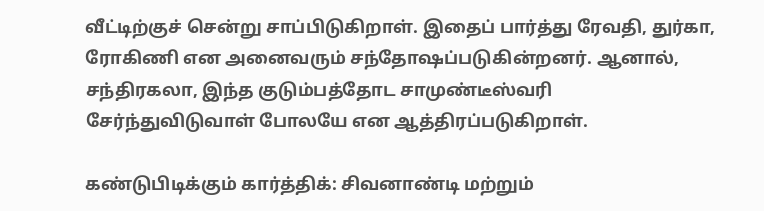வீட்டிற்குச் சென்று சாப்பிடுகிறாள். இதைப் பார்த்து ரேவதி, துர்கா, ரோகிணி என அனைவரும் சந்தோஷப்படுகின்றனர். ஆனால், சந்திரகலா, இந்த குடும்பத்தோட சாமுண்டீஸ்வரி சேர்ந்துவிடுவாள் போலயே என ஆத்திரப்படுகிறாள்.

கண்டுபிடிக்கும் கார்த்திக்: சிவனாண்டி மற்றும்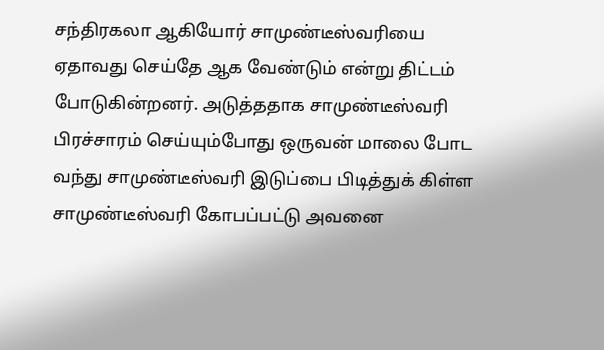சந்திரகலா ஆகியோர் சாமுண்டீஸ்வரியை ஏதாவது செய்தே ஆக வேண்டும் என்று திட்டம் போடுகின்றனர். அடுத்ததாக சாமுண்டீஸ்வரி பிரச்சாரம் செய்யும்போது ஒருவன் மாலை போட வந்து சாமுண்டீஸ்வரி இடுப்பை பிடித்துக் கிள்ள சாமுண்டீஸ்வரி கோபப்பட்டு அவனை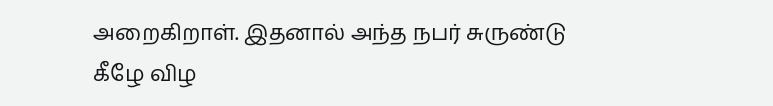அறைகிறாள். இதனால் அந்த நபர் சுருண்டு கீழே விழ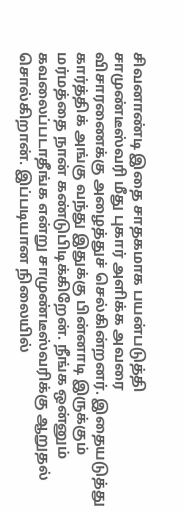சிவனாண்டி இதை சாதகமாக பயன்படுத்தி சாமுண்டீஸ்வரி மீது புகார் அளிக்க அவரை விசாரணைக்கு அழைத்துச் செல்கின்றனர். இதையடுத்து கார்த்திக் அங்கு வந்து இதுக்கு பின்னாடி இருக்கும் மர்மத்தை நான் கண்டுபிடிக்கிறேன். நீங்க ஒன்னும் கவலைப்படாதீங்க என்று சாமுண்டீஸ்வரிக்கு ஆறுதல் சொல்கிறான். இப்படியான நிலையில்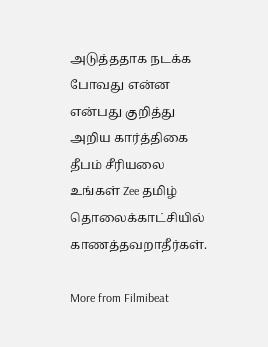அடுத்ததாக நடக்க போவது என்ன என்பது குறித்து அறிய கார்த்திகை தீபம் சீரியலை உங்கள் Zee தமிழ் தொலைக்காட்சியில் காணத்தவறாதீர்கள்.

More from Filmibeat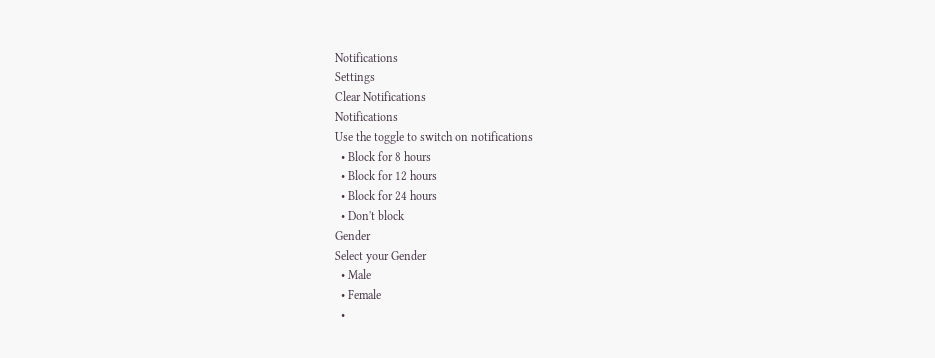Notifications
Settings
Clear Notifications
Notifications
Use the toggle to switch on notifications
  • Block for 8 hours
  • Block for 12 hours
  • Block for 24 hours
  • Don't block
Gender
Select your Gender
  • Male
  • Female
  •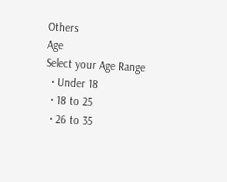Others
Age
Select your Age Range
  • Under 18
  • 18 to 25
  • 26 to 35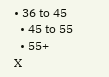• 36 to 45
  • 45 to 55
  • 55+
X